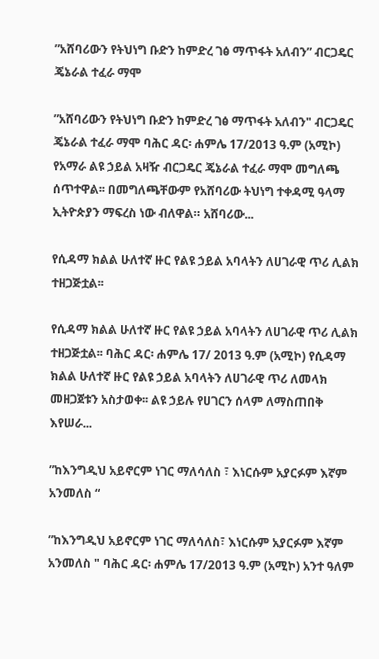ʺአሸባሪውን የትህነግ ቡድን ከምድረ ገፅ ማጥፋት አለብን” ብርጋዴር ጄኔራል ተፈራ ማሞ

ʺአሸባሪውን የትህነግ ቡድን ከምድረ ገፅ ማጥፋት አለብን" ብርጋዴር ጄኔራል ተፈራ ማሞ ባሕር ዳር፡ ሐምሌ 17/2013 ዓ.ም (አሚኮ) የአማራ ልዩ ኃይል አዛዥ ብርጋዴር ጄኔራል ተፈራ ማሞ መግለጫ ሰጥተዋል፡፡ በመግለጫቸውም የአሸባሪው ትህነግ ተቀዳሚ ዓላማ ኢትዮጵያን ማፍረስ ነው ብለዋል። አሸባሪው...

የሲዳማ ክልል ሁለተኛ ዙር የልዩ ኃይል አባላትን ለሀገራዊ ጥሪ ሊልክ ተዘጋጅቷል፡፡

የሲዳማ ክልል ሁለተኛ ዙር የልዩ ኃይል አባላትን ለሀገራዊ ጥሪ ሊልክ ተዘጋጅቷል፡፡ ባሕር ዳር፡ ሐምሌ 17/ 2013 ዓ.ም (አሚኮ) የሲዳማ ክልል ሁለተኛ ዙር የልዩ ኃይል አባላትን ለሀገራዊ ጥሪ ለመላክ መዘጋጀቱን አስታወቀ፡፡ ልዩ ኃይሉ የሀገርን ሰላም ለማስጠበቅ እየሠራ...

ʺከእንግዲህ አይኖርም ነገር ማለሳለስ ፣ እነርሱም አያርፉም እኛም አንመለስ “

ʺከእንግዲህ አይኖርም ነገር ማለሳለስ፣ እነርሱም አያርፉም እኛም አንመለስ " ባሕር ዳር፡ ሐምሌ 17/2013 ዓ.ም (አሚኮ) አንተ ዓለም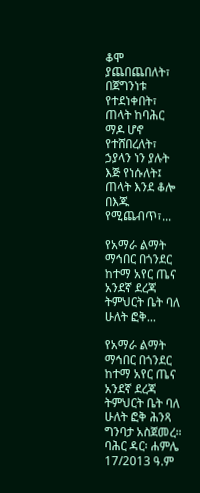ቆሞ ያጨበጨበለት፣ በጀግንነቱ የተደነቀበት፣ ጠላት ከባሕር ማዶ ሆኖ የተሸበረለት፣ ኃያላን ነን ያሉት እጅ የነሱለት፤ ጠላት እንደ ቆሎ በእጁ የሚጨብጥ፣...

የአማራ ልማት ማኅበር በጎንደር ከተማ አየር ጤና አንደኛ ደረጃ ትምህርት ቤት ባለ ሁለት ፎቅ...

የአማራ ልማት ማኅበር በጎንደር ከተማ አየር ጤና አንደኛ ደረጃ ትምህርት ቤት ባለ ሁለት ፎቅ ሕንጻ ግንባታ አስጀመረ። ባሕር ዳር፡ ሐምሌ 17/2013 ዓ.ም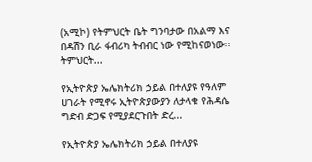(አሚኮ) የትምህርት ቤት ግንባታው በአልማ እና በዳሽን ቢራ ፋብሪካ ትብብር ነው የሚከናወነው፡፡ ትምህርት...

የኢትዮጵያ ኤሌክትሪክ ኃይል በተለያዩ የዓለም ሀገራት የሚኖሩ ኢትዮጵያውያን ለታላቁ የሕዳሴ ግድብ ድጋፍ የሚያደርጉበት ድረ...

የኢትዮጵያ ኤሌክትሪክ ኃይል በተለያዩ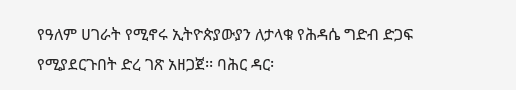የዓለም ሀገራት የሚኖሩ ኢትዮጵያውያን ለታላቁ የሕዳሴ ግድብ ድጋፍ የሚያደርጉበት ድረ ገጽ አዘጋጀ፡፡ ባሕር ዳር፡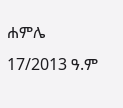ሐምሌ 17/2013 ዓ.ም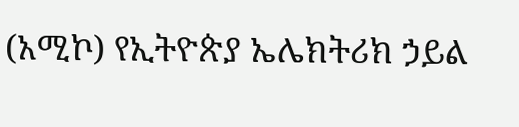(አሚኮ) የኢትዮጵያ ኤሌክትሪክ ኃይል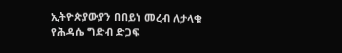ኢትዮጵያውያን በበይነ መረብ ለታላቁ የሕዳሴ ግድብ ድጋፍ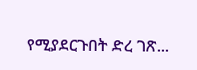የሚያደርጉበት ድረ ገጽ...